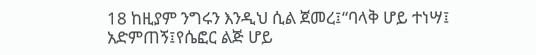18 ከዚያም ንግሩን እንዲህ ሲል ጀመረ፤“ባላቅ ሆይ ተነሣ፤ አድምጠኝ፤የሴፎር ልጅ ሆይ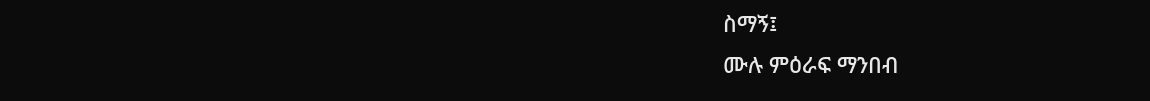ስማኝ፤
ሙሉ ምዕራፍ ማንበብ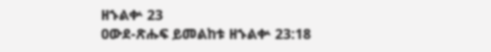ዘኁልቍ 23
ዐውደ-ጽሑፍ ይመልከቱ ዘኁልቍ 23:18